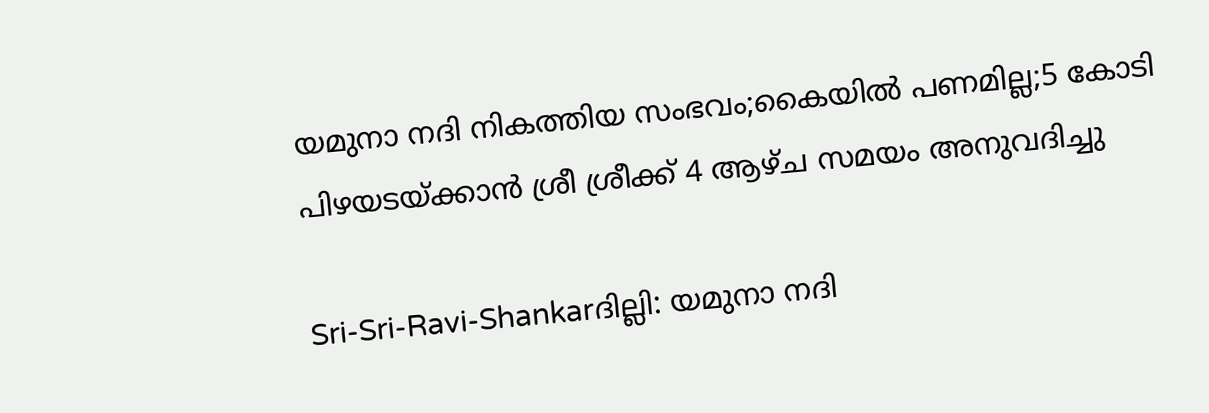യമുനാ നദി നികത്തിയ സംഭവം;കൈയില്‍ പണമില്ല;5 കോടി പിഴയടയ്‌ക്കാന്‍ ശ്രീ ശ്രീക്ക്‌ 4 ആഴ്‌ച സമയം അനുവദിച്ചു

Sri-Sri-Ravi-Shankarദില്ലി: യമുനാ നദി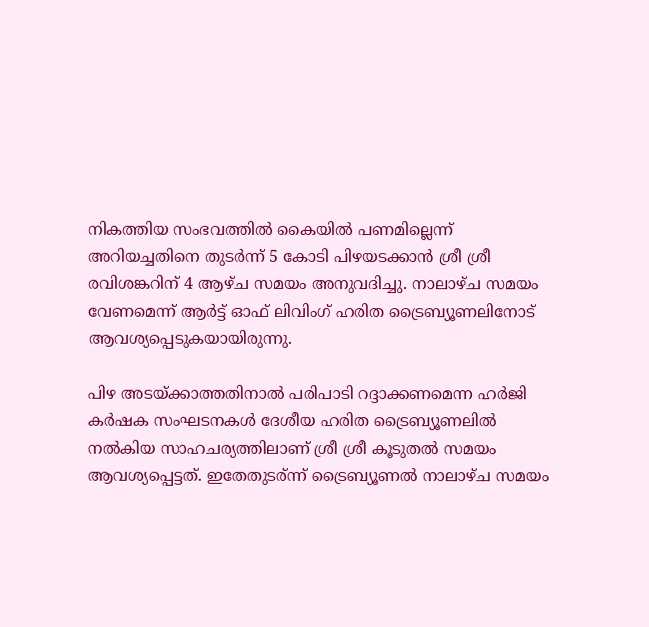നികത്തിയ സംഭവത്തില്‍ കൈയില്‍ പണമില്ലെന്ന്‌ അറിയച്ചതിനെ തുടര്‍ന്ന്‌ 5 കോടി പിഴയടക്കാന്‍ ശ്രീ ശ്രീ രവിശങ്കറിന്‌ 4 ആഴ്‌ച സമയം അനുവദിച്ചു. നാലാഴ്‌ച സമയം വേണമെന്ന്‌ ആര്‍ട്ട്‌ ഓഫ്‌ ലിവിംഗ്‌ ഹരിത ട്രൈബ്യൂണലിനോട്‌ ആവശ്യപ്പെടുകയായിരുന്നു.

പിഴ അടയ്ക്കാത്തതിനാല്‍ പരിപാടി റദ്ദാക്കണമെന്ന ഹര്‍ജി കര്‍ഷക സംഘടനകള്‍ ദേശീയ ഹരിത ട്രൈബ്യൂണലില്‍ നല്‍കിയ സാഹചര്യത്തിലാണ് ശ്രീ ശ്രീ കൂടുതല്‍ സമയം ആവശ്യപ്പെട്ടത്. ഇതേതുടര്ന്ന് ട്രൈബ്യൂണല്‍ നാലാഴ്ച സമയം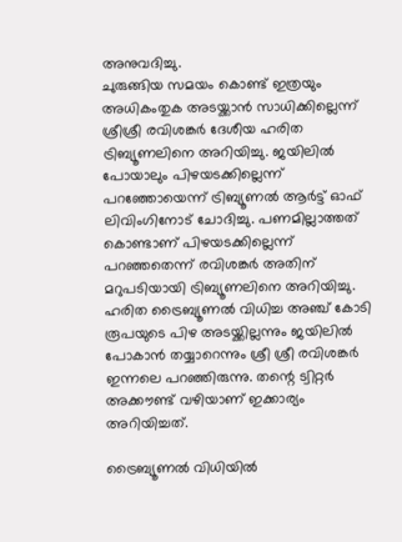അനുവദിച്ചു.
ചുരുങ്ങിയ സമയം കൊണ്ട് ഇത്രയും അധികംതുക അടയ്ക്കാന്‍ സാധിക്കില്ലെന്ന് ശ്രീശ്രീ രവിശങ്കര്‍ ദേശീയ ഹരിത ട്രിബ്യൂണലിനെ അറിയിച്ചു. ജയിലില്‍ പോയാലും പിഴയടക്കില്ലെന്ന് പറഞ്ഞോയെന്ന് ട്രിബ്യൂണല്‍ ആര്‍ട്ട് ഓഫ് ലിവിംഗിനോട് ചോദിച്ചു. പണമില്ലാത്തത് കൊണ്ടാണ് പിഴയടക്കില്ലെന്ന് പറഞ്ഞതെന്ന് രവിശങ്കര്‍ അതിന് മറുപടിയായി ട്രിബ്യൂണലിനെ അറിയിച്ചു.
ഹരിത ട്രൈബ്യൂണല്‍ വിധിച്ച അഞ്ച് കോടി രൂപയുടെ പിഴ അടയ്ക്കില്ലന്നും ജയിലില്‍ പോകാന്‍ തയ്യാറെന്നും ശ്രീ ശ്രീ രവിശങ്കര്‍ ഇന്നലെ പറഞ്ഞിരുന്നു. തന്റെ ട്വിറ്റര്‍ അക്കൗണ്ട് വഴിയാണ് ഇക്കാര്യം അറിയിച്ചത്.

ട്രൈബ്യൂണല്‍ വിധിയില്‍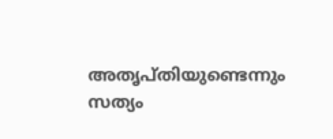അതൃപ്തിയുണ്ടെന്നും സത്യം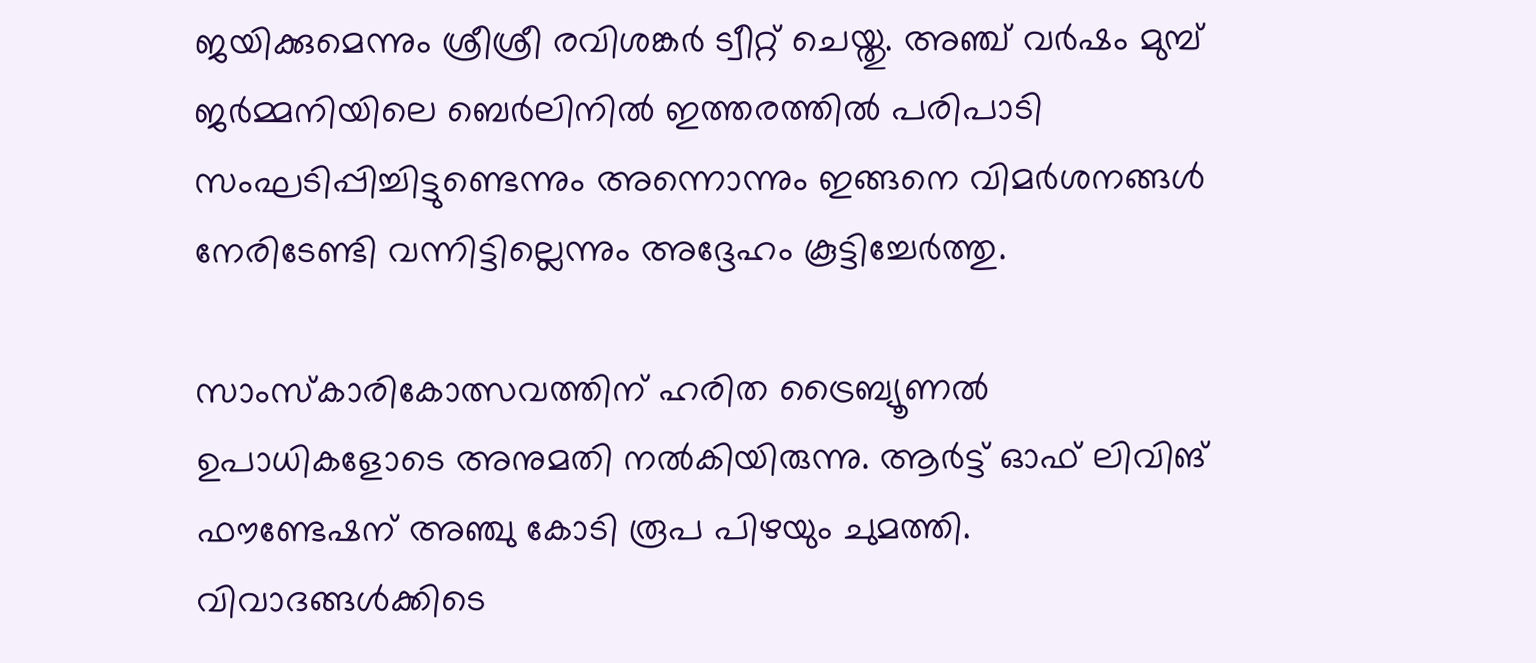ജയിക്കുമെന്നും ശ്രീശ്രീ രവിശങ്കര്‍ ട്വീറ്റ് ചെയ്തു. അഞ്ച് വര്‍ഷം മുമ്പ് ജര്‍മ്മനിയിലെ ബെര്‍ലിനില്‍ ഇത്തരത്തില്‍ പരിപാടി സംഘടിപ്പിച്ചിട്ടുണ്ടെന്നും അന്നൊന്നും ഇങ്ങനെ വിമര്‍ശനങ്ങള്‍ നേരിടേണ്ടി വന്നിട്ടില്ലെന്നും അദ്ദേഹം കൂട്ടിച്ചേര്‍ത്തു.

സാംസ്‌കാരികോത്സവത്തിന് ഹരിത ട്രൈബ്യൂണല്‍ ഉപാധികളോടെ അനുമതി നല്‍കിയിരുന്നു. ആര്‍ട്ട് ഓഫ് ലിവിങ് ഫൗണ്ടേഷന് അഞ്ചു കോടി രൂപ പിഴയും ചുമത്തി. വിവാദങ്ങള്‍ക്കിടെ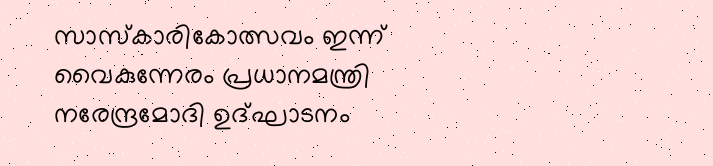സാസ്‌കാരികോത്സവം ഇന്ന് വൈകുന്നേരം പ്രധാനമന്ത്രി നരേന്ദ്രമോദി ഉദ്ഘാടനം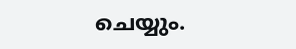ചെയ്യും.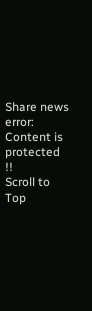Share news
error: Content is protected !!
Scroll to Top